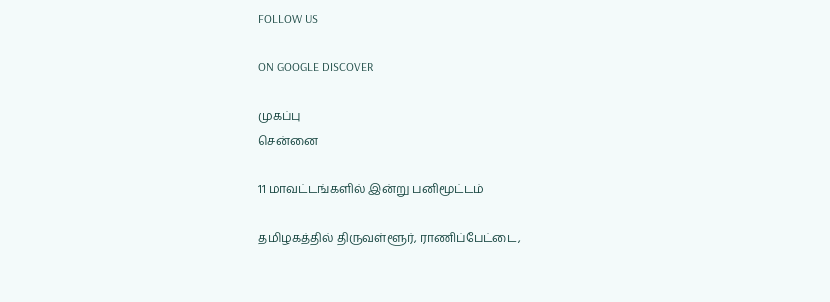FOLLOW US

ON GOOGLE DISCOVER

முகப்பு
சென்னை

11 மாவட்டங்களில் இன்று பனிமூட்டம்

தமிழகத்தில் திருவள்ளூர், ராணிப்பேட்டை,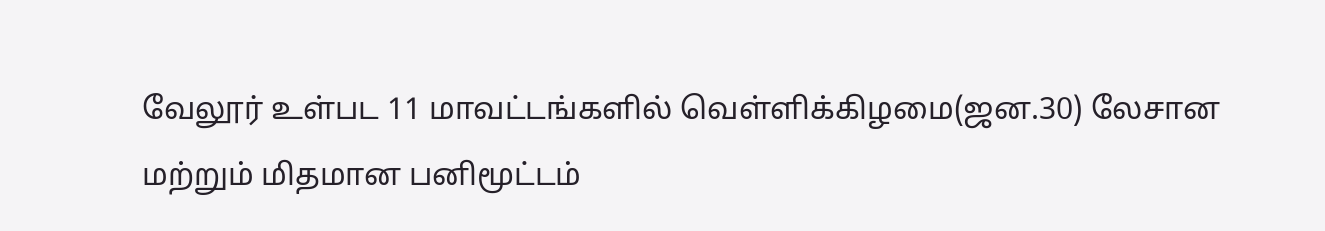வேலூர் உள்பட 11 மாவட்டங்களில் வெள்ளிக்கிழமை(ஜன.30) லேசான மற்றும் மிதமான பனிமூட்டம்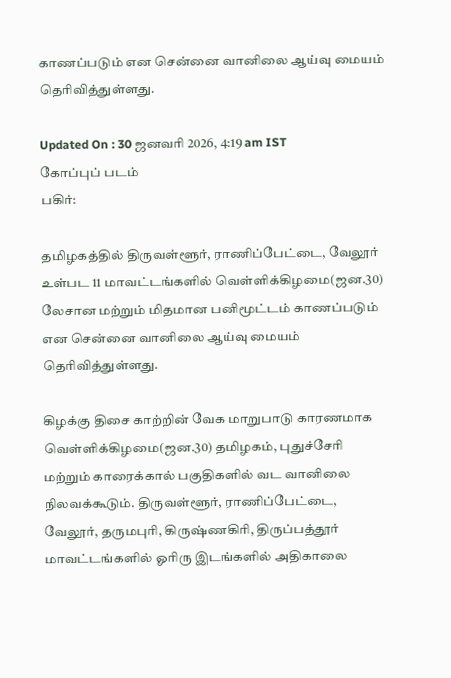காணப்படும் என சென்னை வானிலை ஆய்வு மையம் தெரிவித்துள்ளது.

Updated On : 30 ஜனவரி 2026, 4:19 am IST
கோப்புப் படம்
பகிர்:

தமிழகத்தில் திருவள்ளூர், ராணிப்பேட்டை, வேலூர் உள்பட 11 மாவட்டங்களில் வெள்ளிக்கிழமை(ஜன.30) லேசான மற்றும் மிதமான பனிமூட்டம் காணப்படும் என சென்னை வானிலை ஆய்வு மையம் தெரிவித்துள்ளது.

கிழக்கு திசை காற்றின் வேக மாறுபாடு காரணமாக வெள்ளிக்கிழமை(ஜன.30) தமிழகம், புதுச்சேரி மற்றும் காரைக்கால் பகுதிகளில் வட வானிலை நிலவக்கூடும். திருவள்ளூர், ராணிப்பேட்டை, வேலூர், தருமபுரி, கிருஷ்ணகிரி, திருப்பத்தூர் மாவட்டங்களில் ஓரிரு இடங்களில் அதிகாலை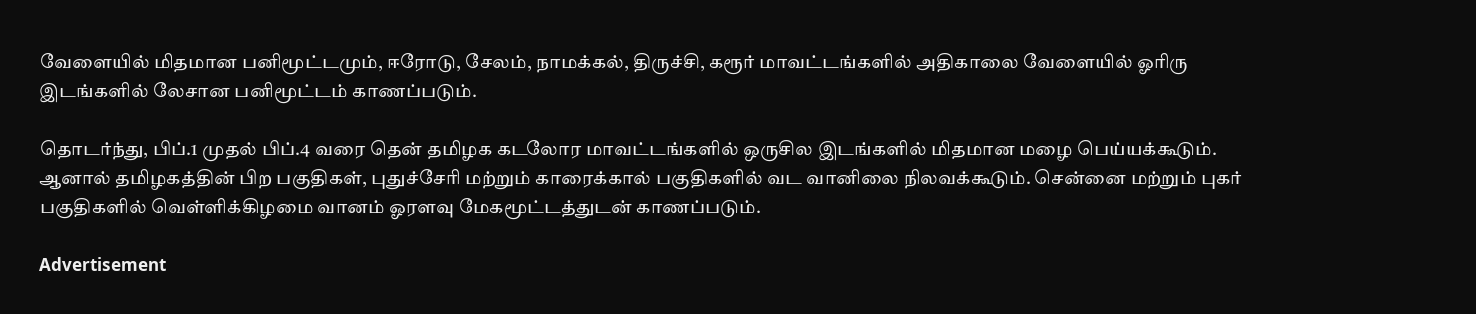வேளையில் மிதமான பனிமூட்டமும், ஈரோடு, சேலம், நாமக்கல், திருச்சி, கரூர் மாவட்டங்களில் அதிகாலை வேளையில் ஓரிரு இடங்களில் லேசான பனிமூட்டம் காணப்படும்.

தொடர்ந்து, பிப்.1 முதல் பிப்.4 வரை தென் தமிழக கடலோர மாவட்டங்களில் ஒருசில இடங்களில் மிதமான மழை பெய்யக்கூடும். ஆனால் தமிழகத்தின் பிற பகுதிகள், புதுச்சேரி மற்றும் காரைக்கால் பகுதிகளில் வட வானிலை நிலவக்கூடும். சென்னை மற்றும் புகர் பகுதிகளில் வெள்ளிக்கிழமை வானம் ஓரளவு மேகமூட்டத்துடன் காணப்படும்.

Advertisement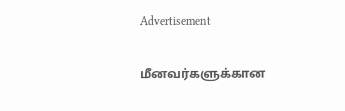Advertisement

மீனவர்களுக்கான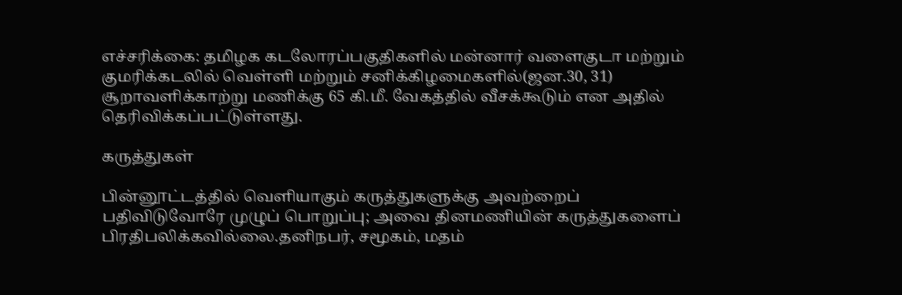எச்சரிக்கை: தமிழக கடலோரப்பகுதிகளில் மன்னார் வளைகுடா மற்றும் குமரிக்கடலில் வெள்ளி மற்றும் சனிக்கிழமைகளில்(ஜன.30, 31) சூறாவளிக்காற்று மணிக்கு 65 கி.மீ. வேகத்தில் வீசக்கூடும் என அதில் தெரிவிக்கப்பட்டுள்ளது.

கருத்துகள்

பின்னூட்டத்தில் வெளியாகும் கருத்துகளுக்கு அவற்றைப் பதிவிடுவோரே முழுப் பொறுப்பு; அவை தினமணியின் கருத்துகளைப் பிரதிபலிக்கவில்லை.தனிநபர், சமூகம், மதம்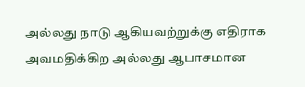அல்லது நாடு ஆகியவற்றுக்கு எதிராக அவமதிக்கிற அல்லது ஆபாசமான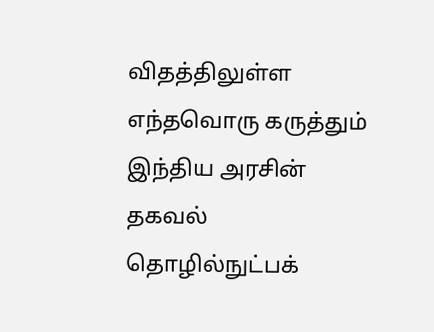விதத்திலுள்ள எந்தவொரு கருத்தும் இந்திய அரசின் தகவல் தொழில்நுட்பக்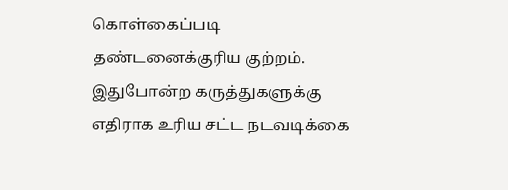கொள்கைப்படி தண்டனைக்குரிய குற்றம். இதுபோன்ற கருத்துகளுக்கு எதிராக உரிய சட்ட நடவடிக்கை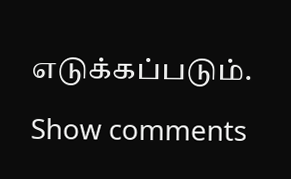எடுக்கப்படும்.

Show comments